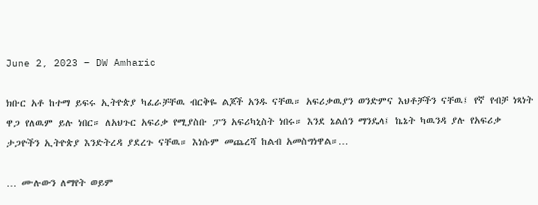June 2, 2023 – DW Amharic

ክቡር አቶ ከተማ ይፍሩ ኢትዮጵያ ካፈራቻቸዉ ብርቅዬ ልጆች አንዱ ናቸዉ። አፍሪቃዉያን ወንድምና እህቶቻችን ናቸዉ፤ የኛ የብቻ ነጻነት ዋጋ የለዉም ይሉ ነበር። ለአህጉር አፍሪቃ የሚያስቡ ፓን አፍሪካኒስት ነበሩ። እንደ ኔልሰን ማንዴላ፤ ኬኔት ካዉንዳ ያሉ የአፍሪቃ ታጋዮችን ኢትዮጵያ እንድትረዳ ያደረጉ ናቸዉ። እነሱም መጨረሻ ከልብ አመስግነዋል።…

… ሙሉውን ለማየት ወይም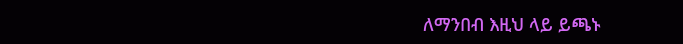ለማንበብ እዚህ ላይ ይጫኑ